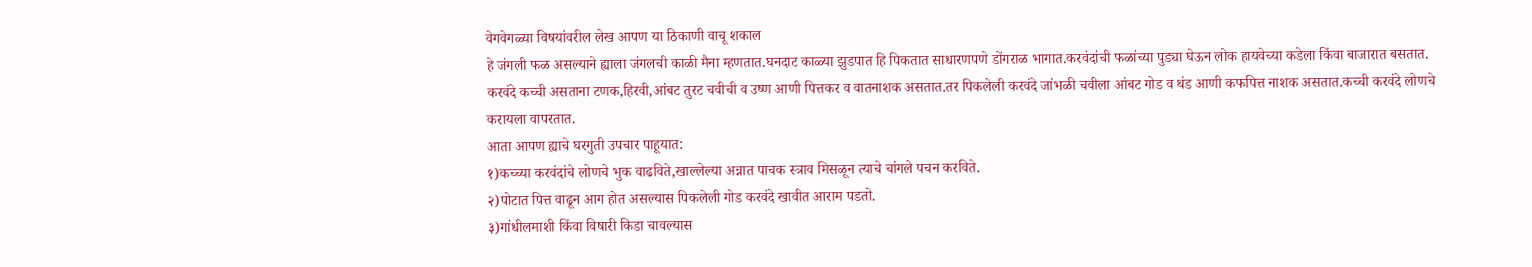वेगवेगळ्या विषयांवरील लेख आपण या ठिकाणी वाचू शकाल
हे जंगली फळ असल्याने ह्याला जंगलची काळी मैना म्हणतात.घनदाट काळ्या झुडपात हि पिकतात साधारणपणे डोंगराळ भागात.करवंदांची फळांच्या पुड्या घेऊन लोक हायवेच्या कडेला किंवा बाजारात बसतात.
करवंदे कच्ची असताना टणक,हिरवी,आंबट तुरट चवीची व उष्ण आणी पित्तकर व वातनाशक असतात.तर पिकलेली करवंदे जांभळी चवीला आंबट गोड व थंड आणी कफपित्त नाशक असतात.कच्ची करवंदे लोणचे करायला वापरतात.
आता आपण ह्याचे घरगुती उपचार पाहूयात:
१)कच्च्या करवंदांचे लोणचे भुक वाढविते,खाल्लेल्या अन्नात पाचक स्त्राव मिसळून त्याचे चांगले पचन करविते.
२)पोटात पित्त वाढून आग होत असल्यास पिकलेली गोड करवंदे खावीत आराम पडतो.
३)गांधीलमाशी किंवा विषारी किडा चावल्यास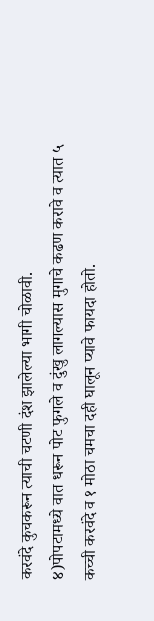करवंदे कुचकरून त्याची चटणी दंश झालेल्या भागी चोळावी.
४)पोपटामध्ये वात धरून पोट फुगले व दुंखु लागल्यास मुगाचे कढण करावे व त्यात ५ कच्ची करवंदे व १ मोठा चमचा दही घालून प्यावे फायदा होतो.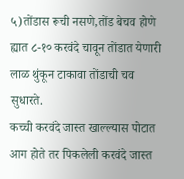५)तोंडास रूची नसणे,तोंड बेचव होणे ह्यात ८-१० करवंदे चावून तोंडात येणारी लाळ थुंकून टाकावा तोंडाची चव सुधारते.
कच्ची करवंदे जास्त खाल्ल्यास पोटात आग होते तर पिकलेली करवंदे जास्त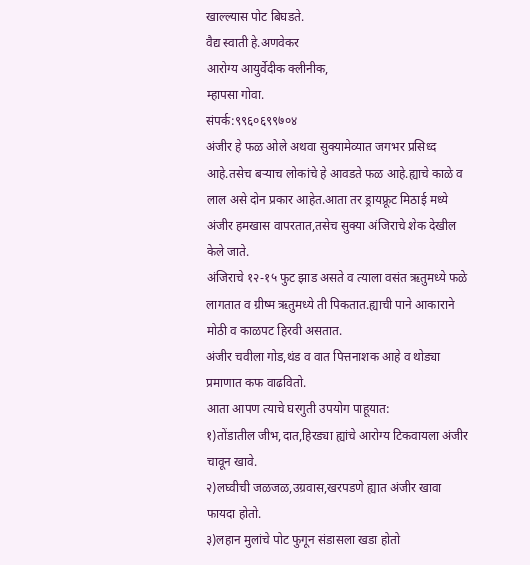खाल्ल्यास पोट बिघडते.
वैद्य स्वाती हे.अणवेकर
आरोग्य आयुर्वेदीक क्लीनीक,
म्हापसा गोवा.
संपर्क:९९६०६९९७०४
अंजीर हे फळ ओले अथवा सुक्यामेव्यात जगभर प्रसिध्द आहे.तसेच बऱ्याच लोकांचे हे आवडते फळ आहे.ह्याचे काळे व लाल असे दोन प्रकार आहेत.आता तर ड्रायफ्रूट मिठाई मध्ये अंजीर हमखास वापरतात,तसेच सुक्या अंजिराचे शेक देखील केले जाते.
अंजिराचे १२-१५ फुट झाड असते व त्याला वसंत ऋतुमध्ये फळे लागतात व ग्रीष्म ऋतुमध्ये ती पिकतात.ह्याची पाने आकाराने मोठी व काळपट हिरवी असतात.
अंजीर चवीला गोड,थंड व वात पित्तनाशक आहे व थोड्या प्रमाणात कफ वाढवितो.
आता आपण त्याचे घरगुती उपयोग पाहूयात:
१)तोंडातील जीभ,दात,हिरड्या ह्यांचे आरोग्य टिकवायला अंजीर चावून खावे.
२)लघ्वीची जळजळ,उग्रवास,खरपडणे ह्यात अंजीर खावा फायदा होतो.
३)लहान मुलांचे पोट फुगून संडासला खडा होतो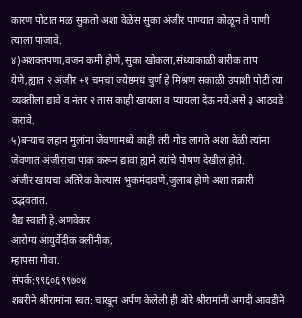कारण पोटात मळ सुकतो अशा वेळेस सुका अंजीर पाण्यात कोळून ते पाणी त्याला पाजावे.
४)अशक्तपणा,वजन कमी होणे,सुका खोकला,संध्याकाळी बारीक ताप येणे,ह्यात २ अंजीर +१ चमचा ज्येष्ठमध चुर्ण हे मिश्रण सकाळी उपाशी पोटी त्या व्यक्तीला द्यावे व नंतर २ तास काही खायला व प्यायला देऊ नये.असे ३ आठवडे करावे.
५)बऱ्याच लहान मुलांना जेवणामध्ये काही तरी गोड लागते अशा वेळी त्यांना जेवणात अंजीराचा पाक करून द्यावा ह्याने त्यांचे पोषण देखील होते.
अंजीर खायचा अतिरेक केल्यास भुकमंदावणे,जुलाब होणे अशा तक्रारी उद्भवतात.
वैद्य स्वाती हे.अणवेकर
आरोग्य आयुर्वेदीक क्लीनीक,
म्हापसा गोवा.
संपर्क:९९६०६९९७०४
शबरीने श्रीरामांना स्वत: चाखून अर्पण केलेली ही बोरे श्रीरामांनी अगदी आवडीने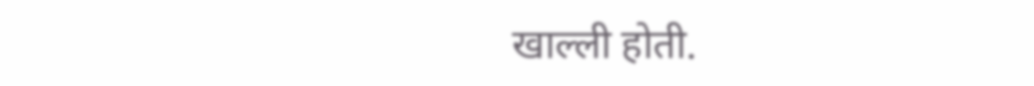खाल्ली होती.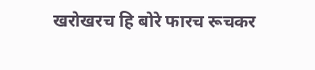खरोखरच हि बोरे फारच रूचकर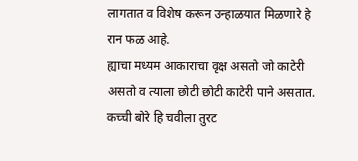लागतात व विशेष करून उन्हाळयात मिळणारे हे रान फळ आहे.
ह्याचा मध्यम आकाराचा वृक्ष असतो जो काटेरी असतो व त्याला छोटी छोटी काटेरी पाने असतात.
कच्ची बोरे हि चवीला तुरट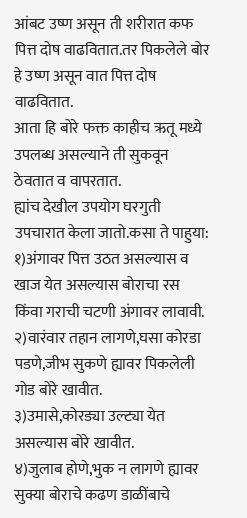आंबट उष्ण असून ती शरीरात कफ पित्त दोष वाढवितात.तर पिकलेले बोर हे उष्ण असून वात पित्त दोष वाढवितात.
आता हि बोरे फक्त काहीच ऋतू मध्ये उपलब्ध असल्याने ती सुकवून ठेवतात व वापरतात.
ह्यांच देखील उपयोग घरगुती उपचारात केला जातो.कसा ते पाहुया:
१)अंगावर पित्त उठत असल्यास व खाज येत असल्यास बोराचा रस किंवा गराची चटणी अंगावर लावावी.
२)वारंवार तहान लागणे,घसा कोरडा पडणे,जीभ सुकणे ह्यावर पिकलेली गोड बोरे खावीत.
३)उमासे,कोरड्या उल्ट्या येत असल्यास बोरे खावीत.
४)जुलाब होणे,भुक न लागणे ह्यावर सुक्या बोराचे कढण डाळींबाचे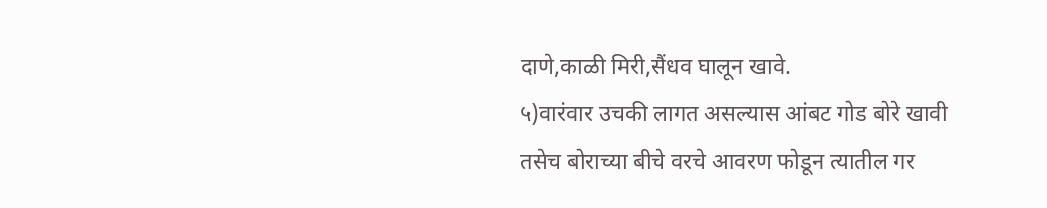दाणे,काळी मिरी,सैंधव घालून खावे.
५)वारंवार उचकी लागत असल्यास आंबट गोड बोरे खावी तसेच बोराच्या बीचे वरचे आवरण फोडून त्यातील गर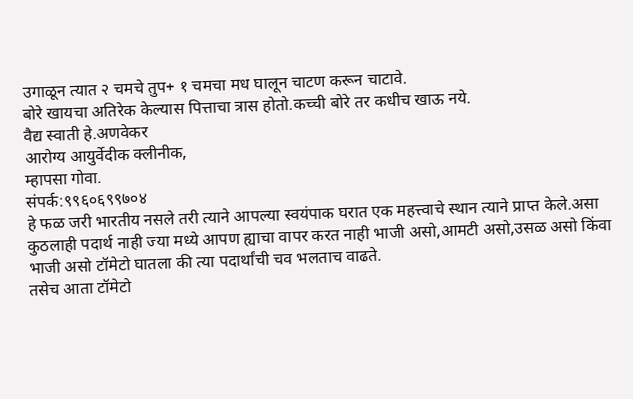उगाळून त्यात २ चमचे तुप+ १ चमचा मध घालून चाटण करून चाटावे.
बोरे खायचा अतिरेक केल्यास पित्ताचा त्रास होतो.कच्ची बोरे तर कधीच खाऊ नये.
वैद्य स्वाती हे.अणवेकर
आरोग्य आयुर्वेदीक क्लीनीक,
म्हापसा गोवा.
संपर्क:९९६०६९९७०४
हे फळ जरी भारतीय नसले तरी त्याने आपल्या स्वयंपाक घरात एक महत्त्वाचे स्थान त्याने प्राप्त केले.असा कुठलाही पदार्थ नाही ज्या मध्ये आपण ह्याचा वापर करत नाही भाजी असो,आमटी असो,उसळ असो किंवा भाजी असो टॉमेटो घातला की त्या पदार्थांची चव भलताच वाढते.
तसेच आता टॉमेटो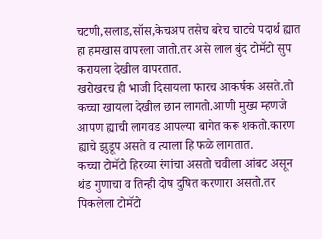चटणी,सलाड,सॉस,केचअप तसेच बरेच चाटचे पदार्थ ह्यात हा हमखास वापरला जातो.तर असे लाल बुंद टोमॅटो सुप करायला देखील वापरतात.
खरोखरच ही भाजी दिसायला फारच आकर्षक असते.तो कच्चा खायला देखील छान लागतो.आणी मुख्य म्हणजे आपण ह्याची लागवड आपल्या बागेत करू शकतो.कारण ह्याचे झुडूप असते व त्याला हि फळे लागतात.
कच्चा टोमॅटो हिरव्या रंगांचा असतो चवीला आंबट असून थंड गुणाचा व तिन्ही दोष दुषित करणारा असतो.तर पिकलेला टोमॅटो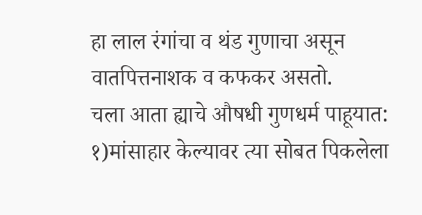हा लाल रंगांचा व थंड गुणाचा असून वातपित्तनाशक व कफकर असतो.
चला आता ह्याचे औषधी गुणधर्म पाहूयात:
१)मांसाहार केल्यावर त्या सोबत पिकलेला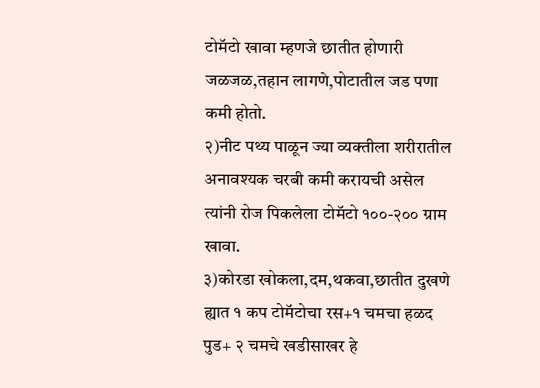टोमॅटो खावा म्हणजे छातीत होणारी जळजळ,तहान लागणे,पोटातील जड पणा कमी होतो.
२)नीट पथ्य पाळून ज्या व्यक्तीला शरीरातील अनावश्यक चरबी कमी करायची असेल त्यांनी रोज पिकलेला टोमॅटो १००-२०० ग्राम खावा.
३)कोरडा खोकला,दम,थकवा,छातीत दुखणे ह्यात १ कप टोमॅटोचा रस+१ चमचा हळद पुड+ २ चमचे खडीसाखर हे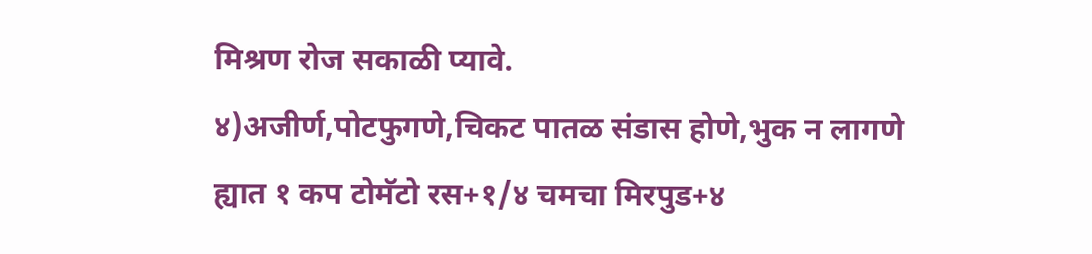मिश्रण रोज सकाळी प्यावे.
४)अजीर्ण,पोटफुगणे,चिकट पातळ संडास होणे,भुक न लागणे ह्यात १ कप टोमॅटो रस+१/४ चमचा मिरपुड+४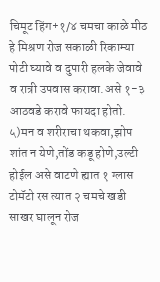चिमूट हिंग+१/४ चमचा काळे मीठ हे मिश्रण रोज सकाळी रिकाम्या पोटी घ्यावे व दुपारी हलके जेवावे व रात्री उपवास करावा.असे १-३ आठवडे करावे फायदा होतो.
५)मन व शरीराचा थकवा,झोप शांत न येणे,तोंड कडू होणे,उल्टी होईल असे वाटणे ह्यात १ ग्लास टोमॅटो रस त्यात २ चमचे खडी साखर घालून रोज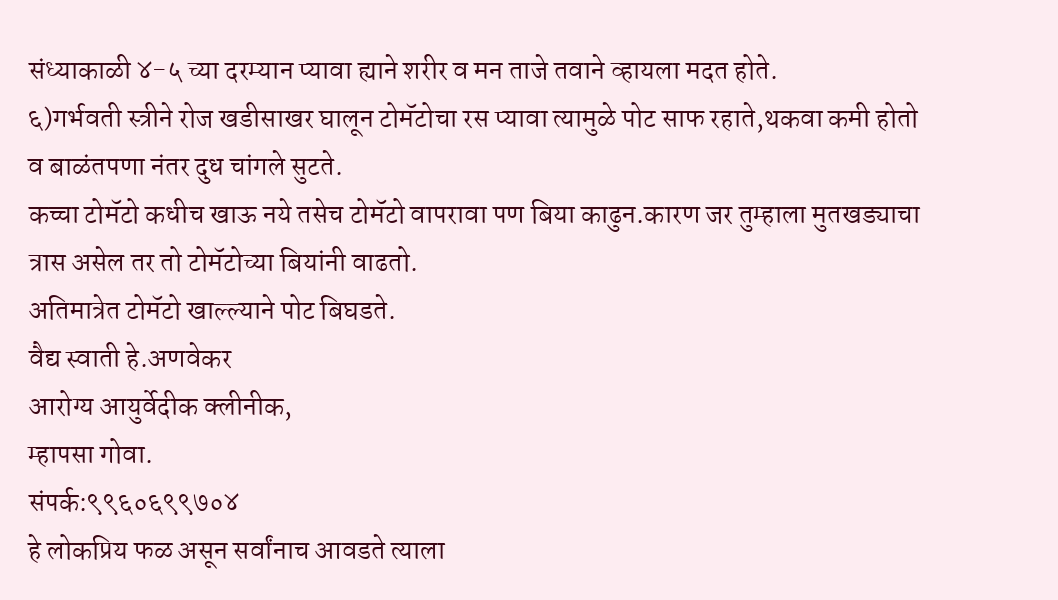संध्याकाळी ४-५ च्या दरम्यान प्यावा ह्याने शरीर व मन ताजे तवाने व्हायला मदत होते.
६)गर्भवती स्त्रीने रोज खडीसाखर घालून टोमॅटोचा रस प्यावा त्यामुळे पोट साफ रहाते,थकवा कमी होतो व बाळंतपणा नंतर दुध चांगले सुटते.
कच्चा टोमॅटो कधीच खाऊ नये तसेच टोमॅटो वापरावा पण बिया काढुन.कारण जर तुम्हाला मुतखड्याचा त्रास असेल तर तो टोमॅटोच्या बियांनी वाढतो.
अतिमात्रेत टोमॅटो खाल्ल्याने पोट बिघडते.
वैद्य स्वाती हे.अणवेकर
आरोग्य आयुर्वेदीक क्लीनीक,
म्हापसा गोवा.
संपर्क:९९६०६९९७०४
हे लोकप्रिय फळ असून सर्वांनाच आवडते त्याला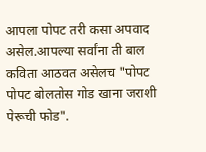आपला पोपट तरी कसा अपवाद असेल.आपल्या सर्वांना ती बाल कविता आठवत असेलच "पोपट पोपट बोलतोस गोड खाना जराशी पेरूची फोड".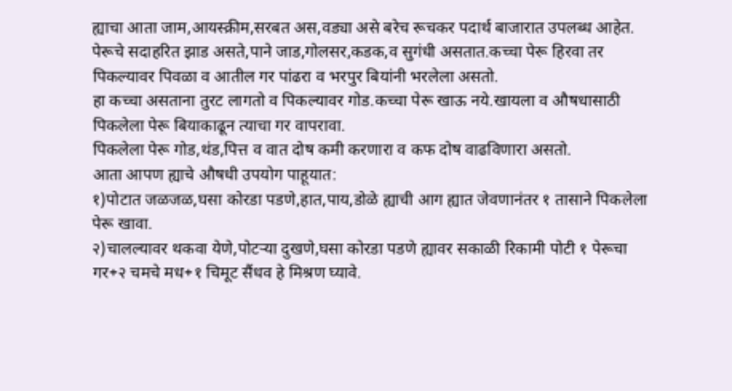ह्याचा आता जाम,आयस्क्रीम,सरबत अस,वड्या असे बरेच रूचकर पदार्थ बाजारात उपलब्ध आहेत.
पेरूचे सदाहरित झाड असते,पाने जाड,गोलसर,कडक,व सुगंधी असतात.कच्चा पेरू हिरवा तर पिकल्यावर पिवळा व आतील गर पांढरा व भरपुर बियांनी भरलेला असतो.
हा कच्चा असताना तुरट लागतो व पिकल्यावर गोड.कच्चा पेरू खाऊ नये.खायला व औषधासाठी पिकलेला पेरू बियाकाढून त्याचा गर वापरावा.
पिकलेला पेरू गोड,थंड,पित्त व वात दोष कमी करणारा व कफ दोष वाढविणारा असतो.
आता आपण ह्याचे औषधी उपयोग पाहूयात:
१)पोटात जळजळ,घसा कोरडा पडणे,हात,पाय,डोळे ह्याची आग ह्यात जेवणानंतर १ तासाने पिकलेला पेरू खावा.
२)चालल्यावर थकवा येणे,पोटऱ्या दुखणे,घसा कोरडा पडणे ह्यावर सकाळी रिकामी पोटी १ पेरूचा गर+२ चमचे मध+१ चिमूट सैंधव हे मिश्रण घ्यावे.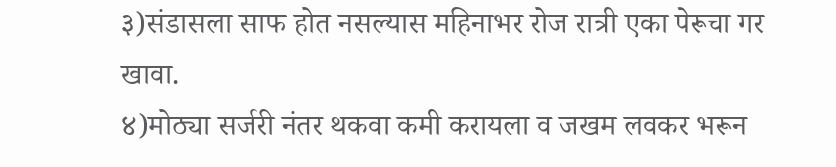३)संडासला साफ होत नसल्यास महिनाभर रोज रात्री एका पेरूचा गर खावा.
४)मोठ्या सर्जरी नंतर थकवा कमी करायला व जखम लवकर भरून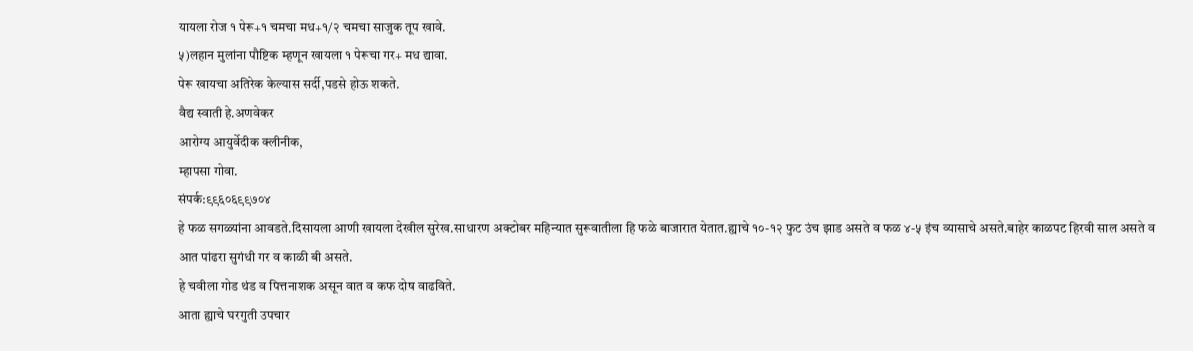यायला रोज १ पेरू+१ चमचा मध+१/२ चमचा साजुक तूप खावे.
५)लहान मुलांना पौष्टिक म्हणून खायला १ पेरूचा गर+ मध द्यावा.
पेरू खायचा अतिरेक केल्यास सर्दी,पडसे होऊ शकते.
वैद्य स्वाती हे.अणवेकर
आरोग्य आयुर्वेदीक क्लीनीक,
म्हापसा गोवा.
संपर्क:९९६०६९९७०४
हे फळ सगळ्यांना आवडते.दिसायला आणी खायला देखील सुरेख.साधारण अक्टोबर महिन्यात सुरूवातीला हि फळे बाजारात येतात.ह्याचे १०-१२ फुट उंच झाड असते व फळ ४-५ इंच व्यासाचे असते.बाहेर काळपट हिरवी साल असते व आत पांढरा सुगंधी गर व काळी बी असते.
हे चवीला गोड थंड व पित्तनाशक असून वात व कफ दोष वाढविते.
आता ह्याचे घरगुती उपचार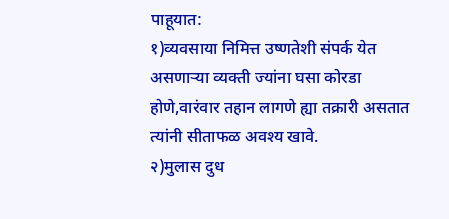पाहूयात:
१)व्यवसाया निमित्त उष्णतेशी संपर्क येत असणाऱ्या व्यक्ती ज्यांना घसा कोरडा होणे,वारंवार तहान लागणे ह्या तक्रारी असतात त्यांनी सीताफळ अवश्य खावे.
२)मुलास दुध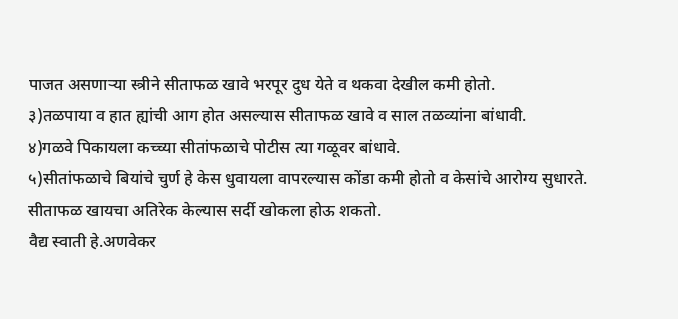पाजत असणाऱ्या स्त्रीने सीताफळ खावे भरपूर दुध येते व थकवा देखील कमी होतो.
३)तळपाया व हात ह्यांची आग होत असल्यास सीताफळ खावे व साल तळव्यांना बांधावी.
४)गळवे पिकायला कच्च्या सीतांफळाचे पोटीस त्या गळूवर बांधावे.
५)सीतांफळाचे बियांचे चुर्ण हे केस धुवायला वापरल्यास कोंडा कमी होतो व केसांचे आरोग्य सुधारते.
सीताफळ खायचा अतिरेक केल्यास सर्दी खोकला होऊ शकतो.
वैद्य स्वाती हे.अणवेकर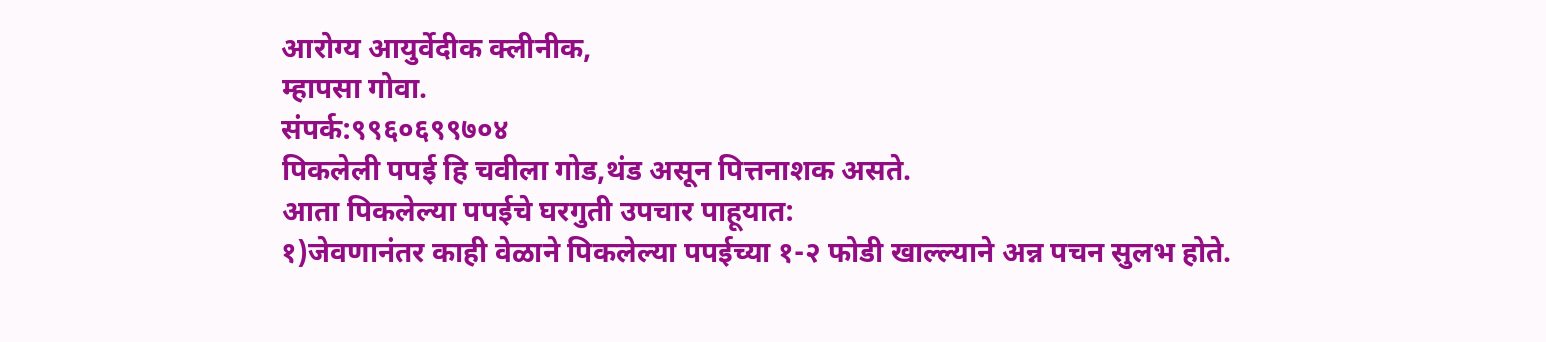आरोग्य आयुर्वेदीक क्लीनीक,
म्हापसा गोवा.
संपर्क:९९६०६९९७०४
पिकलेली पपई हि चवीला गोड,थंड असून पित्तनाशक असते.
आता पिकलेल्या पपईचे घरगुती उपचार पाहूयात:
१)जेवणानंतर काही वेळाने पिकलेल्या पपईच्या १-२ फोडी खाल्ल्याने अन्न पचन सुलभ होते.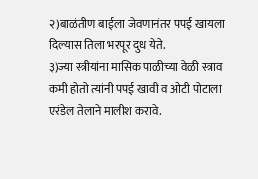२)बाळंतीण बाईला जेवणानंतर पपई खायला दिल्यास तिला भरपूर दुध येते.
३)ज्या स्त्रीयांना मासिक पाळीच्या वेळी स्त्राव कमी होतो त्यांनी पपई खावी व ओटी पोटाला एरंडेल तेलाने मालीश करावे.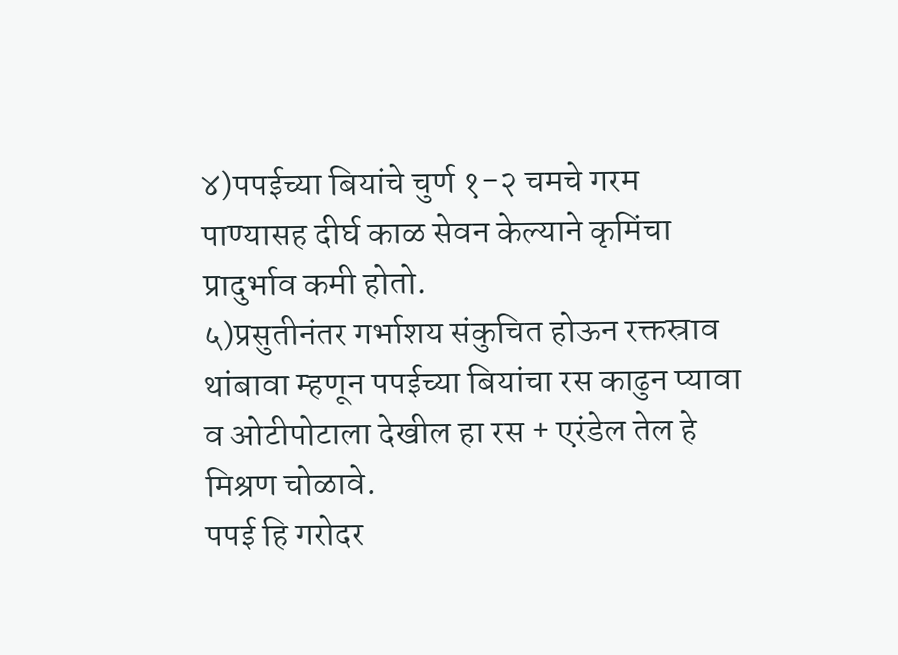४)पपईच्या बियांचे चुर्ण १-२ चमचे गरम पाण्यासह दीर्घ काळ सेवन केल्याने कृमिंचा प्रादुर्भाव कमी होतो.
५)प्रसुतीनंतर गर्भाशय संकुचित होऊन रक्तस्राव थांबावा म्हणून पपईच्या बियांचा रस काढुन प्यावा व ओटीपोटाला देखील हा रस + एरंडेल तेल हे मिश्रण चोळावे.
पपई हि गरोदर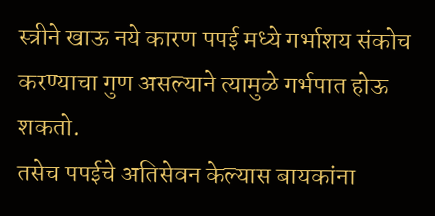स्त्रीने खाऊ नये कारण पपई मध्ये गर्भाशय संकोच करण्याचा गुण असल्याने त्यामुळे गर्भपात होऊ शकतो.
तसेच पपईचे अतिसेवन केल्यास बायकांना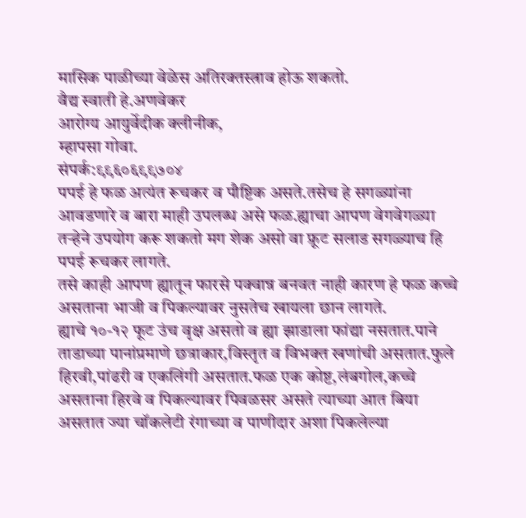मासिक पाळीच्या वेळेस अतिरक्तस्त्राव होऊ शकतो.
वैद्य स्वाती हे.अणवेकर
आरोग्य आयुर्वेदीक क्लीनीक,
म्हापसा गोवा.
संपर्क:९९६०६९९७०४
पपई हे फळ अत्यंत रूचकर व पौष्टिक असते.तसेच हे सगळ्यांना आवडणारे व बारा माही उपलब्ध असे फळ.ह्याचा आपण वेगवेगळ्या तऱ्हेने उपयोग करू शकतो मग शेक असो वा फ्रूट सलाड सगळ्याच हि पपई रूचकर लागते.
तसे काही आपण ह्यातून फारसे पक्वान्न बनवत नाही कारण हे फळ कच्चे असताना भाजी व पिकल्यावर नुसतेच खायला छान लागते.
ह्याचे १०-१२ फूट उंच वृक्ष असतो व ह्या झाडाला फांद्या नसतात.पाने ताडाच्या पानांप्रमाणे छत्राकार,विस्तृत व विभक्त खणांची असतात.फुले हिरवी,पांढरी व एकलिंगी असतात.फळ एक कोष्ट,लंबगोल,कच्चे असताना हिरवे व पिकल्यावर पिवळसर असते त्याच्या आत बिया असतात ज्या चॉकलेटी रंगाच्या व पाणीदार अशा पिकलेल्या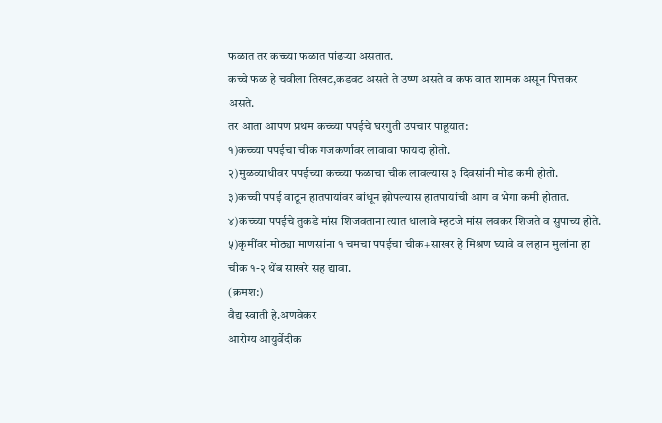फळात तर कच्च्या फळात पांढऱ्या असतात.
कच्चे फळ हे चवीला तिखट,कडवट असते ते उष्ण असते व कफ वात शामक असून पित्तकर असते.
तर आता आपण प्रथम कच्च्या पपईचे घरगुती उपचार पाहूयात:
१)कच्च्या पपईचा चीक गजकर्णावर लावावा फायदा होतो.
२)मुळव्याधीवर पपईच्या कच्च्या फळाचा चीक लावल्यास ३ दिवसांनी मोड कमी होतो.
३)कच्ची पपई वाटून हातपायांवर बांधून झोपल्यास हातपायांची आग व भेगा कमी होतात.
४)कच्च्या पपईचे तुकडे मांस शिजवताना त्यात धालावे म्हटजे मांस लवकर शिजते व सुपाच्य होते.
५)कृमींवर मोठ्या माणसांना १ चमचा पपईचा चीक+साखर हे मिश्रण घ्यावे व लहान मुलांना हा चीक १-२ थेंब साखरे सह द्यावा.
(क्रमश:)
वैद्य स्वाती हे.अणवेकर
आरोग्य आयुर्वेदीक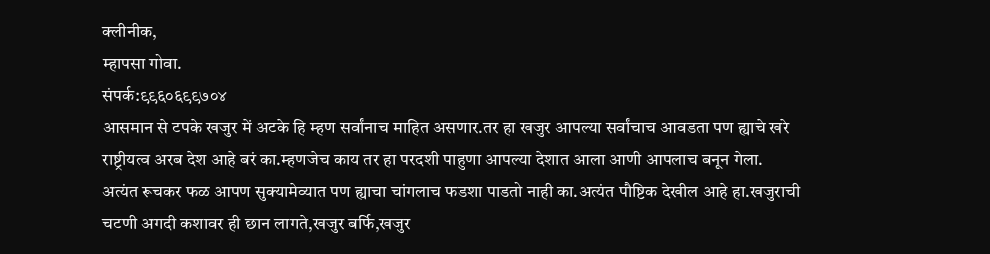क्लीनीक,
म्हापसा गोवा.
संपर्क:९९६०६९९७०४
आसमान से टपके खजुर में अटके हि म्हण सर्वांनाच माहित असणार.तर हा खजुर आपल्या सर्वांचाच आवडता पण ह्याचे खरे राष्ट्रीयत्व अरब देश आहे बरं का.म्हणजेच काय तर हा परदशी पाहुणा आपल्या देशात आला आणी आपलाच बनून गेला.
अत्यंत रूचकर फळ आपण सुक्यामेव्यात पण ह्याचा चांगलाच फडशा पाडतो नाही का.अत्यंत पौष्टिक देखील आहे हा.खजुराची चटणी अगदी कशावर ही छान लागते,खजुर बर्फि,खजुर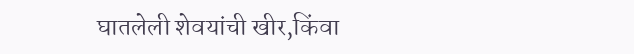घातलेली शेवयांची खीर,किंवा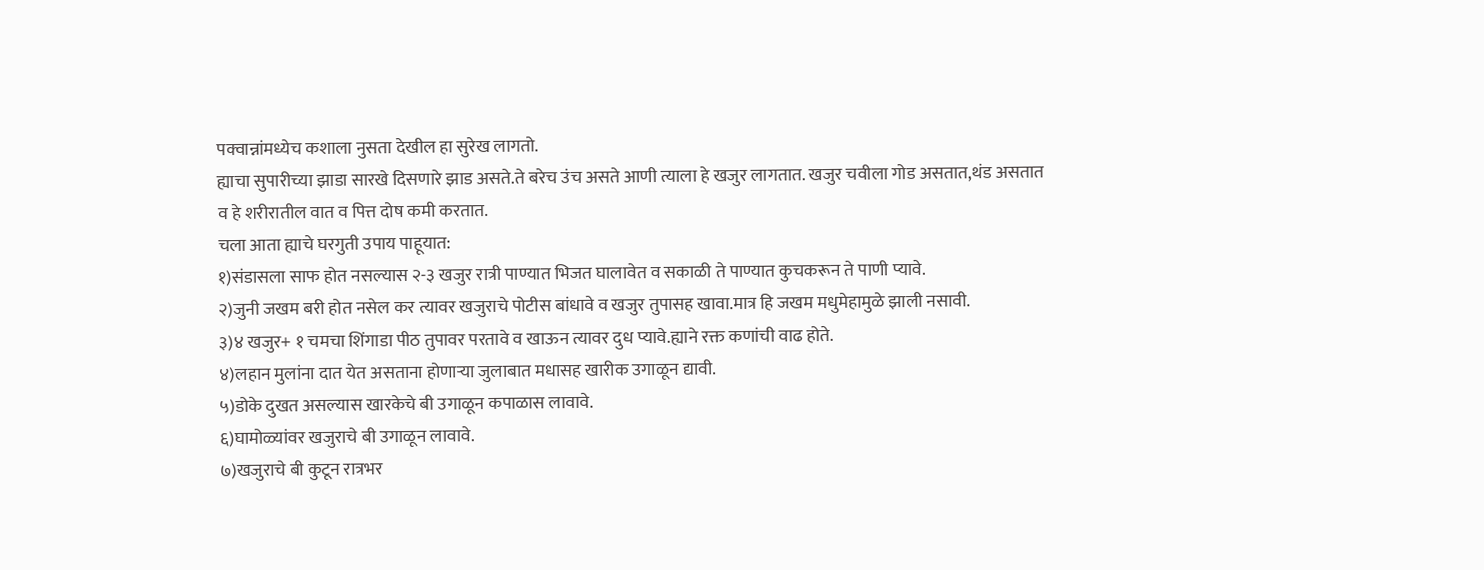पक्वान्नांमध्येच कशाला नुसता देखील हा सुरेख लागतो.
ह्याचा सुपारीच्या झाडा सारखे दिसणारे झाड असते.ते बरेच उंच असते आणी त्याला हे खजुर लागतात. खजुर चवीला गोड असतात,थंड असतात व हे शरीरातील वात व पित्त दोष कमी करतात.
चला आता ह्याचे घरगुती उपाय पाहूयात:
१)संडासला साफ होत नसल्यास २-३ खजुर रात्री पाण्यात भिजत घालावेत व सकाळी ते पाण्यात कुचकरून ते पाणी प्यावे.
२)जुनी जखम बरी होत नसेल कर त्यावर खजुराचे पोटीस बांधावे व खजुर तुपासह खावा.मात्र हि जखम मधुमेहामुळे झाली नसावी.
३)४ खजुर+ १ चमचा शिंगाडा पीठ तुपावर परतावे व खाऊन त्यावर दुध प्यावे.ह्याने रक्त कणांची वाढ होते.
४)लहान मुलांना दात येत असताना होणाऱ्या जुलाबात मधासह खारीक उगाळून द्यावी.
५)डोके दुखत असल्यास खारकेचे बी उगाळून कपाळास लावावे.
६)घामोळ्यांवर खजुराचे बी उगाळून लावावे.
७)खजुराचे बी कुटून रात्रभर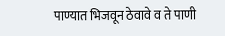पाण्यात भिजवून ठेवावे व ते पाणी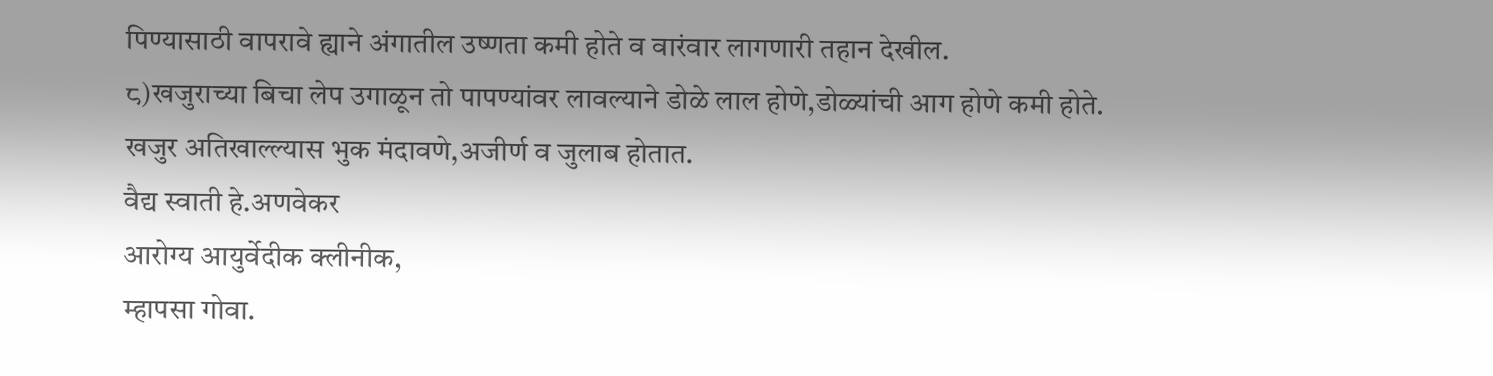पिण्यासाठी वापरावे ह्याने अंगातील उष्णता कमी होते व वारंवार लागणारी तहान देखील.
८)खजुराच्या बिचा लेप उगाळून तो पापण्यांवर लावल्याने डोळे लाल होणे,डोळ्यांची आग होणे कमी होते.
खजुर अतिखाल्ल्यास भुक मंदावणे,अजीर्ण व जुलाब होतात.
वैद्य स्वाती हे.अणवेकर
आरोग्य आयुर्वेदीक क्लीनीक,
म्हापसा गोवा.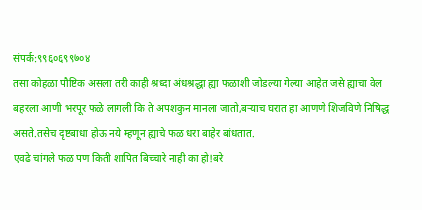संपर्क:९९६०६९९७०४
तसा कोहळा पौष्टिक असला तरी काही श्रध्दा अंधश्रद्धा ह्या फळाशी जोडल्या गेल्या आहेत जसे ह्याचा वेल बहरला आणी भरपूर फळे लागली कि ते अपशकुन मानला जातो,बऱ्याच घरात हा आणणे शिजविणे निषिद्ध असते.तसेच दृष्टबाधा होऊ नये म्हणून ह्याचे फळ धरा बाहेर बांधतात.
एवढे चांगले फळ पण किती शापित बिच्चारे नाही का हो!बरे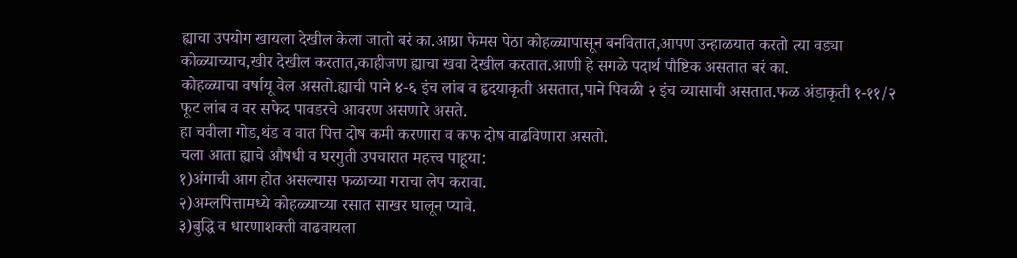ह्याचा उपयोग खायला देखील केला जातो बरं का.आग्रा फेमस पेठा कोहळ्यापासून बनवितात,आपण उन्हाळयात करतो त्या वड्या कोळ्याच्याच,खीर देखील करतात,काहीजण ह्याचा खवा देखील करतात.आणी हे सगळे पदार्थ पौष्टिक असतात बरं का.
कोहळ्याचा वर्षायू वेल असतो.ह्याची पाने ४-६ इंच लांब व हृदयाकृती असतात,पाने पिवळी २ इंच व्यासाची असतात.फळ अंडाकृती १-११/२ फूट लांब व वर सफेद पावडरचे आवरण असणारे असते.
हा चवीला गोड,थंड व वात पित्त दोष कमी करणारा व कफ दोष वाढविणारा असतो.
चला आता ह्याचे औषधी व घरगुती उपचारात महत्त्व पाहूया:
१)अंगाची आग होत असल्यास फळाच्या गराचा लेप करावा.
२)अम्लपित्तामध्ये कोहळ्याच्या रसात साखर घालून प्यावे.
३)बुद्धि व धारणाशक्ती वाढवायला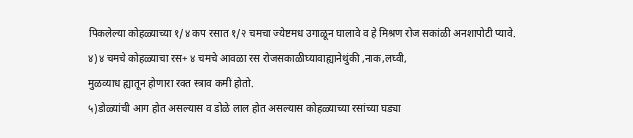पिकलेल्या कोहळ्याच्या १/४ कप रसात १/२ चमचा ज्येष्टमध उगाळून घालावे व हे मिश्रण रोज सकांळी अनशापोटी प्यावे.
४)४ चमचे कोहळ्याचा रस+ ४ चमचे आवळा रस रोजसकाळीघ्यावाह्यानेथुंकी ,नाक,लघ्वी,
मुळव्याध ह्यातून होणारा रक्त स्त्राव कमी होतो.
५)डोळ्यांची आग होत असल्यास व डोळे लाल होत असल्यास कोहळ्याच्या रसांच्या घड्या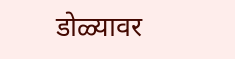डोळ्यावर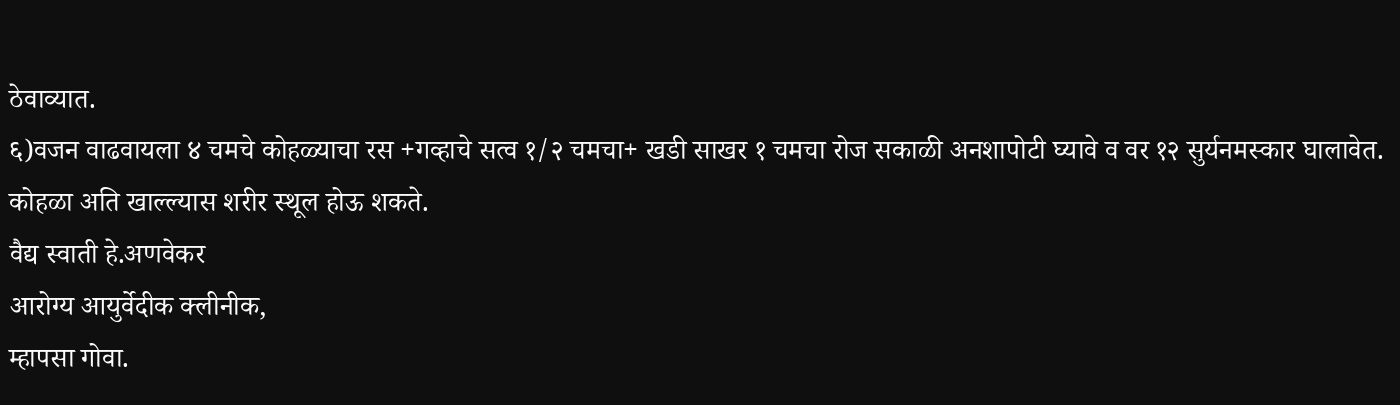ठेवाव्यात.
६)वजन वाढवायला ४ चमचे कोहळ्याचा रस +गव्हाचे सत्व १/२ चमचा+ खडी साखर १ चमचा रोज सकाळी अनशापोटी घ्यावे व वर १२ सुर्यनमस्कार घालावेत.
कोहळा अति खाल्ल्यास शरीर स्थूल होऊ शकते.
वैद्य स्वाती हे.अणवेकर
आरोग्य आयुर्वेदीक क्लीनीक,
म्हापसा गोवा.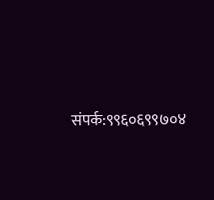संपर्क:९९६०६९९७०४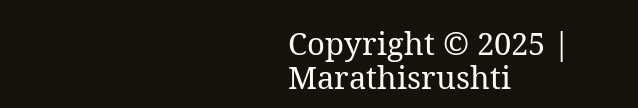Copyright © 2025 | Marathisrushti